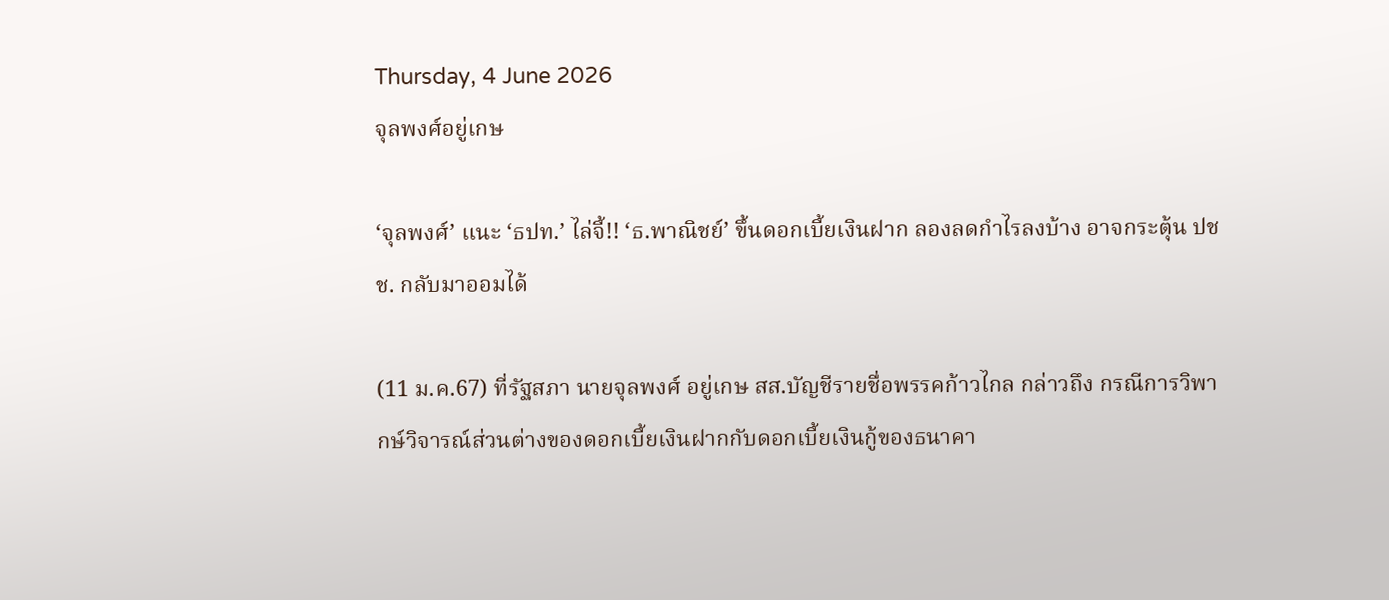Thursday, 4 June 2026
จุลพงศ์อยู่เกษ

‘จุลพงศ์’ แนะ ‘ธปท.’ ไล่จี้!! ‘ธ.พาณิชย์’ ขึ้นดอกเบี้ยเงินฝาก ลองลดกำไรลงบ้าง อาจกระตุ้น ปชช. กลับมาออมได้

(11 ม.ค.67) ที่รัฐสภา นายจุลพงศ์ อยู่เกษ สส.บัญชีรายชื่อพรรคก้าวไกล กล่าวถึง กรณีการวิพากษ์วิจารณ์ส่วนต่างของดอกเบี้ยเงินฝากกับดอกเบี้ยเงินกู้ของธนาคา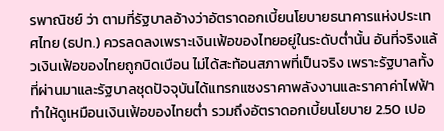รพาณิชย์ ว่า ตามที่รัฐบาลอ้างว่าอัตราดอกเบี้ยนโยบายธนาคารแห่งประเทศไทย (ธปท.) ควรลดลงเพราะเงินเฟ้อของไทยอยู่ในระดับต่ำนั้น อันที่จริงแล้วเงินเฟ้อของไทยถูกบิดเบือน ไม่ได้สะท้อนสภาพที่เป็นจริง เพราะรัฐบาลทั้งที่ผ่านมาและรัฐบาลชุดปัจจุบันได้แทรกแซงราคาพลังงานและราคาค่าไฟฟ้า ทำให้ดูเหมือนเงินเฟ้อของไทยต่ำ รวมถึงอัตราดอกเบี้ยนโยบาย 2.50 เปอ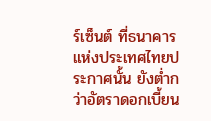ร์เซ็นต์ ที่ธนาคารแห่งประเทศไทยประกาศนั้น ยังต่ำกว่าอัตราดอกเบี้ยน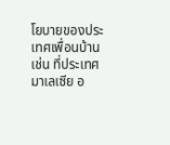โยบายของประเทศเพื่อนบ้าน เช่น ที่ประเทศมาเลเซีย อ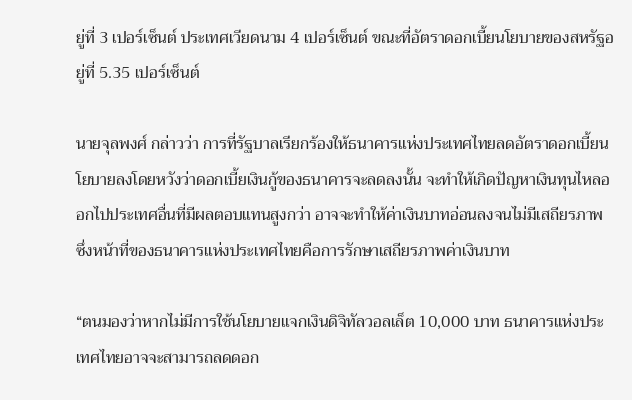ยู่ที่ 3 เปอร์เซ็นต์ ประเทศเวียดนาม 4 เปอร์เซ็นต์ ขณะที่อัตราดอกเบี้ยนโยบายของสหรัฐอยู่ที่ 5.35 เปอร์เซ็นต์

นายจุลพงศ์ กล่าวว่า การที่รัฐบาลเรียกร้องให้ธนาคารแห่งประเทศไทยลดอัตราดอกเบี้ยนโยบายลงโดยหวังว่าดอกเบี้ยเงินกู้ของธนาคารจะลดลงนั้น จะทำให้เกิดปัญหาเงินทุนไหลออกไปประเทศอื่นที่มีผลตอบแทนสูงกว่า อาจจะทำให้ค่าเงินบาทอ่อนลงจนไม่มีเสถียรภาพ ซึ่งหน้าที่ของธนาคารแห่งประเทศไทยคือการรักษาเสถียรภาพค่าเงินบาท

“ตนมองว่าหากไม่มีการใช้นโยบายแจกเงินดิจิทัลวอลเล็ต 10,000 บาท ธนาคารแห่งประเทศไทยอาจจะสามารถลดดอก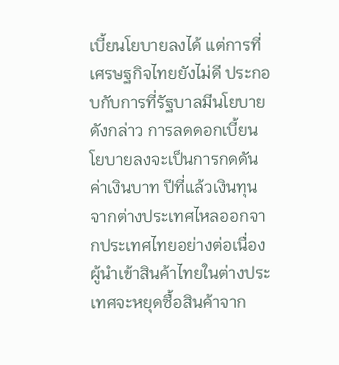เบี้ยนโยบายลงได้ แต่การที่เศรษฐกิจไทยยังไม่ดี ประกอบกับการที่รัฐบาลมีนโยบายดังกล่าว การลดดอกเบี้ยนโยบายลงจะเป็นการกดดันค่าเงินบาท ปีที่แล้วเงินทุนจากต่างประเทศไหลออกจากประเทศไทยอย่างต่อเนื่อง ผู้นำเข้าสินค้าไทยในต่างประเทศจะหยุดซื้อสินค้าจาก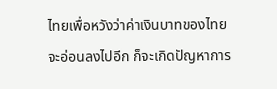ไทยเพื่อหวังว่าค่าเงินบาทของไทยจะอ่อนลงไปอีก ก็จะเกิดปัญหาการ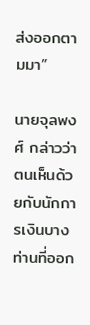ส่งออกตามมา”

นายจุลพงศ์ กล่าวว่า ตนเห็นด้วยกับนักการเงินบางท่านที่ออก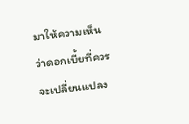มาให้ความเห็นว่าดอกเบี้ยที่ควรจะเปลี่ยนแปลง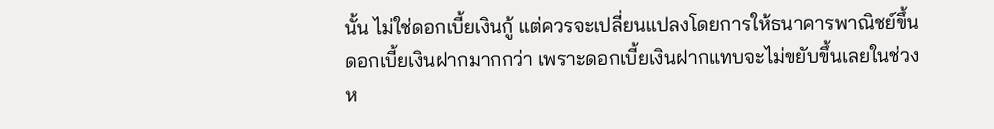นั้น ไม่ใช่ดอกเบี้ยเงินกู้ แต่ควรจะเปลี่ยนแปลงโดยการให้ธนาคารพาณิชย์ขึ้นดอกเบี้ยเงินฝากมากกว่า เพราะดอกเบี้ยเงินฝากแทบจะไม่ขยับขึ้นเลยในช่วงห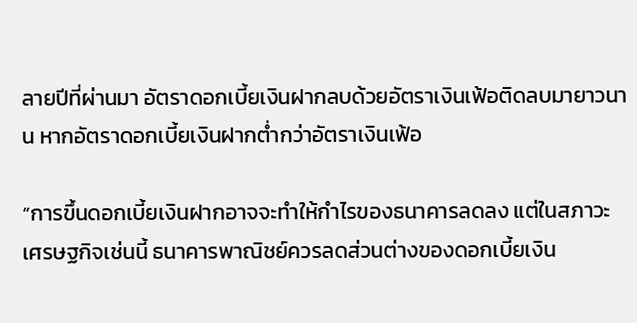ลายปีที่ผ่านมา อัตราดอกเบี้ยเงินฝากลบด้วยอัตราเงินเฟ้อติดลบมายาวนาน หากอัตราดอกเบี้ยเงินฝากต่ำกว่าอัตราเงินเฟ้อ

“การขึ้นดอกเบี้ยเงินฝากอาจจะทำให้กำไรของธนาคารลดลง แต่ในสภาวะเศรษฐกิจเช่นนี้ ธนาคารพาณิชย์ควรลดส่วนต่างของดอกเบี้ยเงิน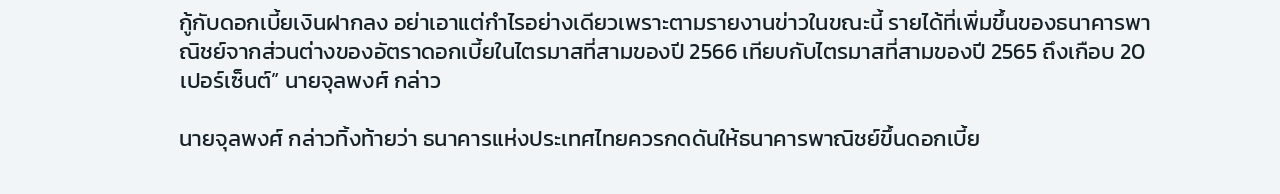กู้กับดอกเบี้ยเงินฝากลง อย่าเอาแต่กำไรอย่างเดียวเพราะตามรายงานข่าวในขณะนี้ รายได้ที่เพิ่มขึ้นของธนาคารพาณิชย์จากส่วนต่างของอัตราดอกเบี้ยในไตรมาสที่สามของปี 2566 เทียบกับไตรมาสที่สามของปี 2565 ถึงเกือบ 20 เปอร์เซ็นต์” นายจุลพงศ์ กล่าว

นายจุลพงศ์ กล่าวทิ้งท้ายว่า ธนาคารแห่งประเทศไทยควรกดดันให้ธนาคารพาณิชย์ขึ้นดอกเบี้ย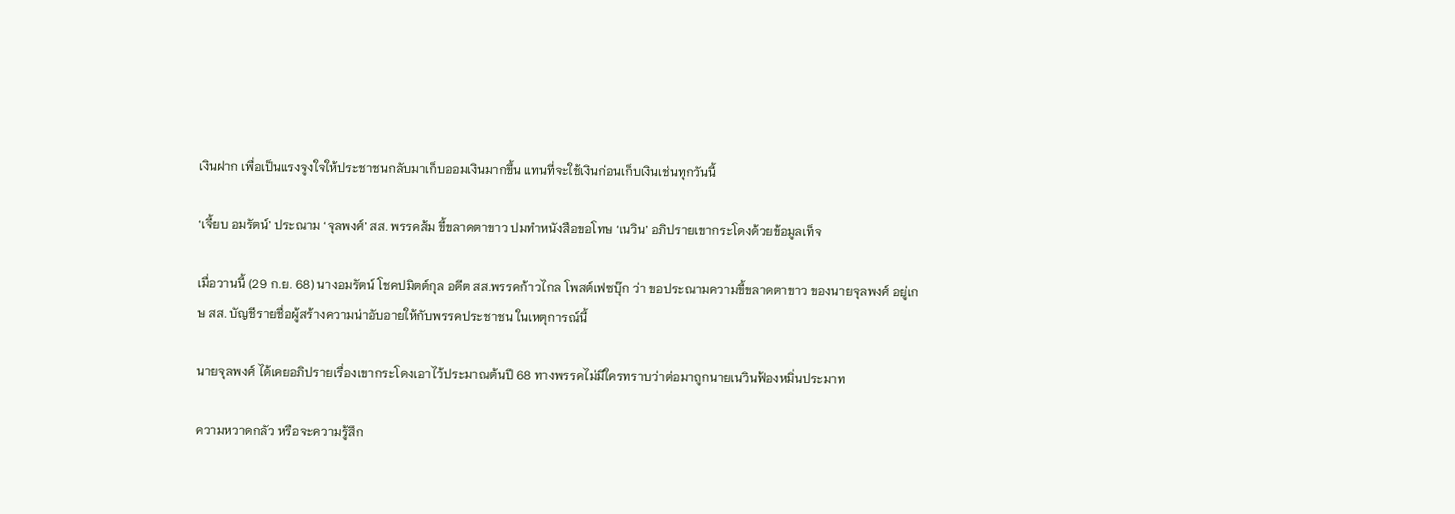เงินฝาก เพื่อเป็นแรงจูงใจให้ประชาชนกลับมาเก็บออมเงินมากขึ้น แทนที่จะใช้เงินก่อนเก็บเงินเช่นทุกวันนี้

‘เจี้ยบ อมรัตน์’ ประณาม ‘จุลพงศ์’ สส. พรรคส้ม ขี้ขลาดตาขาว ปมทำหนังสือขอโทษ ‘เนวิน’ อภิปรายเขากระโดงด้วยข้อมูลเท็จ

เมื่อวานนี้ (29 ก.ย. 68) นางอมรัตน์ โชคปมิตต์กุล อดีต สส.พรรคก้าวไกล โพสต์เฟซบุ๊ก ว่า ขอประณามความขี้ขลาดตาขาว ของนายจุลพงศ์ อยู่เกษ สส. บัญชีรายชื่อผู้สร้างความน่าอับอายให้กับพรรคประชาชน ในเหตุการณ์นี้

นายจุลพงศ์ ได้เคยอภิปรายเรื่องเขากระโดงเอาไว้ประมาณต้นปี 68 ทางพรรคไม่มีใครทราบว่าต่อมาถูกนายเนวินฟ้องหมิ่นประมาท

ความหวาดกลัว หรือจะความรู้สึก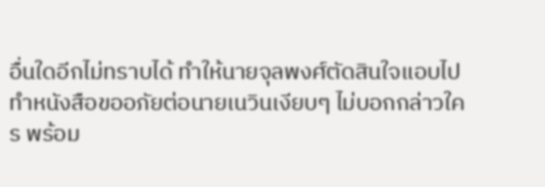อื่นใดอีกไม่ทราบได้ ทำให้นายจุลพงศ์ตัดสินใจแอบไปทำหนังสือขออภัยต่อนายเนวินเงียบๆ ไม่บอกกล่าวใคร พร้อม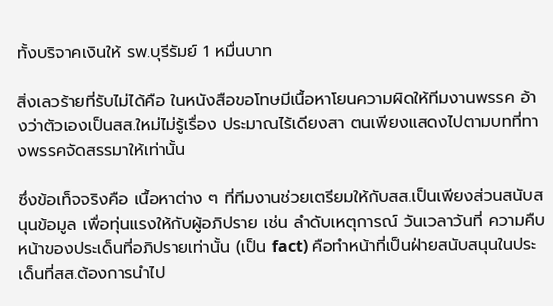ทั้งบริจาคเงินให้ รพ.บุรีรัมย์ 1 หมื่นบาท

สิ่งเลวร้ายที่รับไม่ได้คือ ในหนังสือขอโทษมีเนื้อหาโยนความผิดให้ทีมงานพรรค อ้างว่าตัวเองเป็นสส.ใหม่ไม่รู้เรื่อง ประมาณไร้เดียงสา ตนเพียงแสดงไปตามบทที่ทางพรรคจัดสรรมาให้เท่านั้น

ซึ่งข้อเท็จจริงคือ เนื้อหาต่าง ๆ ที่ทีมงานช่วยเตรียมให้กับสส.เป็นเพียงส่วนสนับสนุนข้อมูล เพื่อทุ่นแรงให้กับผู้อภิปราย เช่น ลำดับเหตุการณ์ วันเวลาวันที่ ความคืบหน้าของประเด็นที่อภิปรายเท่านั้น (เป็น fact) คือทำหน้าที่เป็นฝ่ายสนับสนุนในประเด็นที่สส.ต้องการนำไป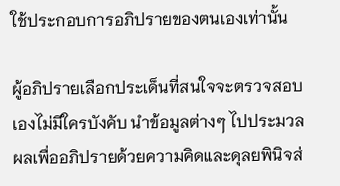ใช้ประกอบการอภิปรายของตนเองเท่านั้น

ผู้อภิปรายเลือกประเด็นที่สนใจจะตรวจสอบเองไม่มีใครบังคับ นำข้อมูลต่างๆ ไปประมวลผลเพื่ออภิปรายด้วยความคิดและดุลยพินิจส่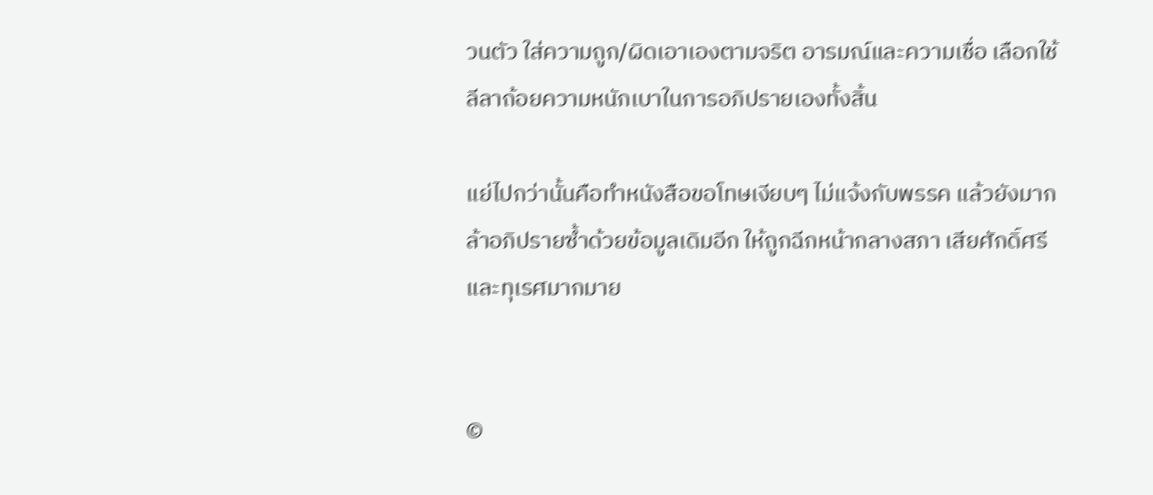วนตัว ใส่ความถูก/ผิดเอาเองตามจริต อารมณ์และความเชื่อ เลือกใช้ลีลาถ้อยความหนักเบาในการอภิปรายเองทั้งสิ้น

แย่ไปกว่านั้นคือทำหนังสือขอโทษเงียบๆ ไม่แจ้งกับพรรค แล้วยังมากล้าอภิปรายซ้ำด้วยข้อมูลเดิมอีก ให้ถูกฉีกหน้ากลางสภา เสียศักดิ์ศรีและทุเรศมากมาย


©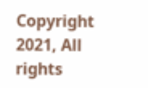Copyright 2021, All rights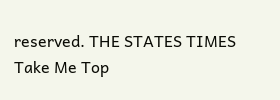reserved. THE STATES TIMES
Take Me Top